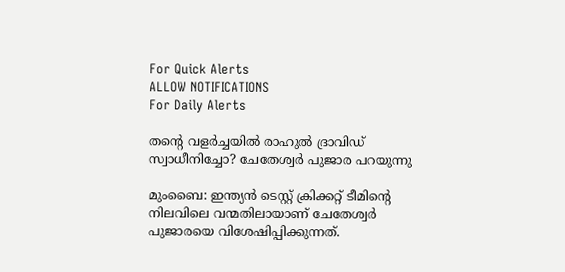For Quick Alerts
ALLOW NOTIFICATIONS
For Daily Alerts

തന്റെ വളര്‍ച്ചയില്‍ രാഹുല്‍ ദ്രാവിഡ് സ്വാധീനിച്ചോ? ചേതേശ്വര്‍ പുജാര പറയുന്നു

മുംബൈ: ഇന്ത്യന്‍ ടെസ്റ്റ് ക്രിക്കറ്റ് ടീമിന്റെ നിലവിലെ വന്മതിലായാണ് ചേതേശ്വര്‍ പുജാരയെ വിശേഷിപ്പിക്കുന്നത്.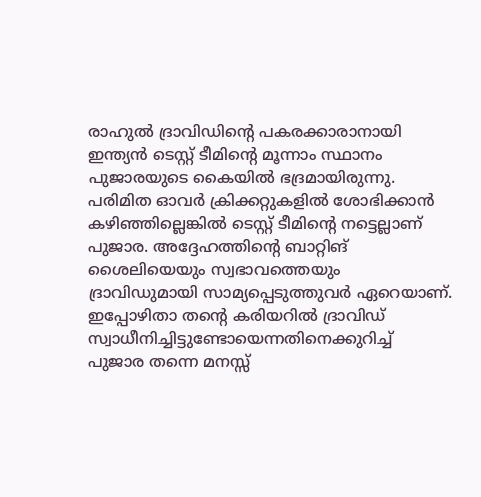രാഹുല്‍ ദ്രാവിഡിന്റെ പകരക്കാരാനായി ഇന്ത്യന്‍ ടെസ്റ്റ് ടീമിന്റെ മൂന്നാം സ്ഥാനം പുജാരയുടെ കൈയില്‍ ഭദ്രമായിരുന്നു. പരിമിത ഓവര്‍ ക്രിക്കറ്റുകളില്‍ ശോഭിക്കാന്‍ കഴിഞ്ഞില്ലെങ്കില്‍ ടെസ്റ്റ് ടീമിന്റെ നട്ടെല്ലാണ് പുജാര. അദ്ദേഹത്തിന്റെ ബാറ്റിങ് ശൈലിയെയും സ്വഭാവത്തെയും ദ്രാവിഡുമായി സാമ്യപ്പെടുത്തുവര്‍ ഏറെയാണ്. ഇപ്പോഴിതാ തന്റെ കരിയറില്‍ ദ്രാവിഡ് സ്വാധീനിച്ചിട്ടുണ്ടോയെന്നതിനെക്കുറിച്ച് പുജാര തന്നെ മനസ്സ്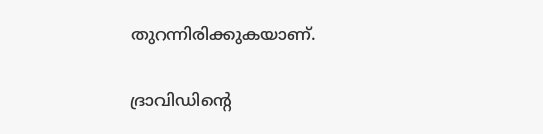തുറന്നിരിക്കുകയാണ്.

ദ്രാവിഡിന്റെ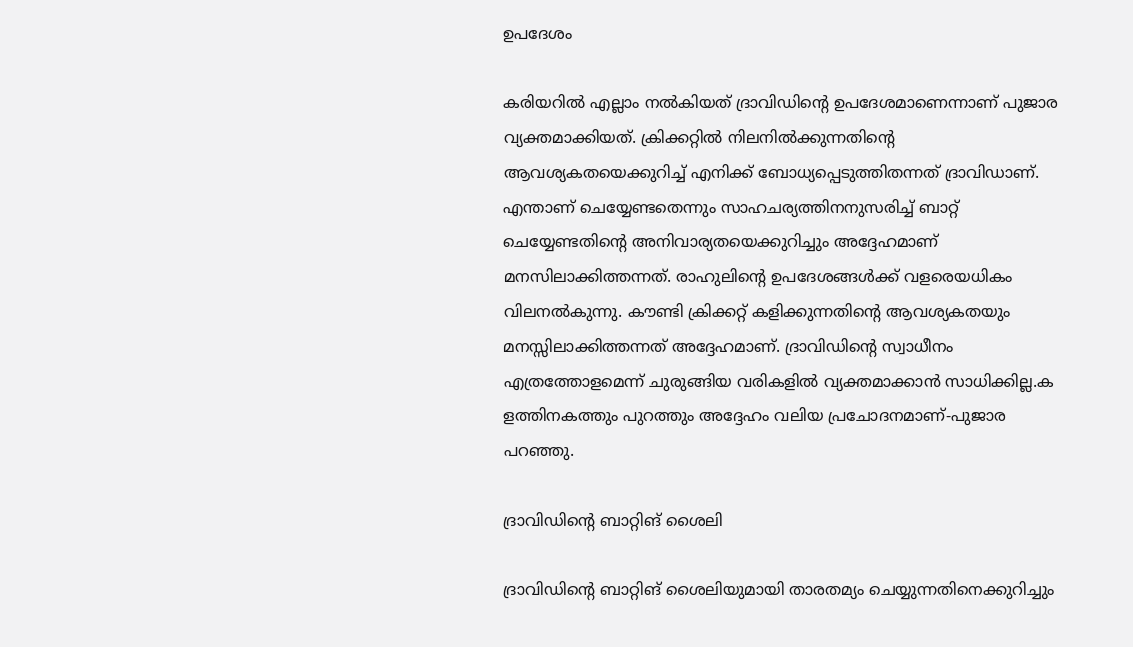ഉപദേശം

കരിയറില്‍ എല്ലാം നല്‍കിയത് ദ്രാവിഡിന്റെ ഉപദേശമാണെന്നാണ് പുജാര വ്യക്തമാക്കിയത്. ക്രിക്കറ്റില്‍ നിലനില്‍ക്കുന്നതിന്റെ ആവശ്യകതയെക്കുറിച്ച് എനിക്ക് ബോധ്യപ്പെടുത്തിതന്നത് ദ്രാവിഡാണ്. എന്താണ് ചെയ്യേണ്ടതെന്നും സാഹചര്യത്തിനനുസരിച്ച് ബാറ്റ് ചെയ്യേണ്ടതിന്റെ അനിവാര്യതയെക്കുറിച്ചും അദ്ദേഹമാണ് മനസിലാക്കിത്തന്നത്. രാഹുലിന്റെ ഉപദേശങ്ങള്‍ക്ക് വളരെയധികം വിലനല്‍കുന്നു. കൗണ്ടി ക്രിക്കറ്റ് കളിക്കുന്നതിന്റെ ആവശ്യകതയും മനസ്സിലാക്കിത്തന്നത് അദ്ദേഹമാണ്. ദ്രാവിഡിന്റെ സ്വാധീനം എത്രത്തോളമെന്ന് ചുരുങ്ങിയ വരികളില്‍ വ്യക്തമാക്കാന്‍ സാധിക്കില്ല.ക ളത്തിനകത്തും പുറത്തും അദ്ദേഹം വലിയ പ്രചോദനമാണ്-പുജാര പറഞ്ഞു.

ദ്രാവിഡിന്റെ ബാറ്റിങ് ശൈലി

ദ്രാവിഡിന്റെ ബാറ്റിങ് ശൈലിയുമായി താരതമ്യം ചെയ്യുന്നതിനെക്കുറിച്ചും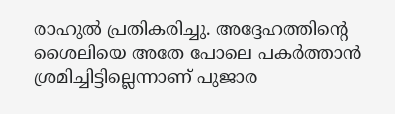രാഹുല്‍ പ്രതികരിച്ചു. അദ്ദേഹത്തിന്റെ ശൈലിയെ അതേ പോലെ പകര്‍ത്താന്‍ ശ്രമിച്ചിട്ടില്ലെന്നാണ് പുജാര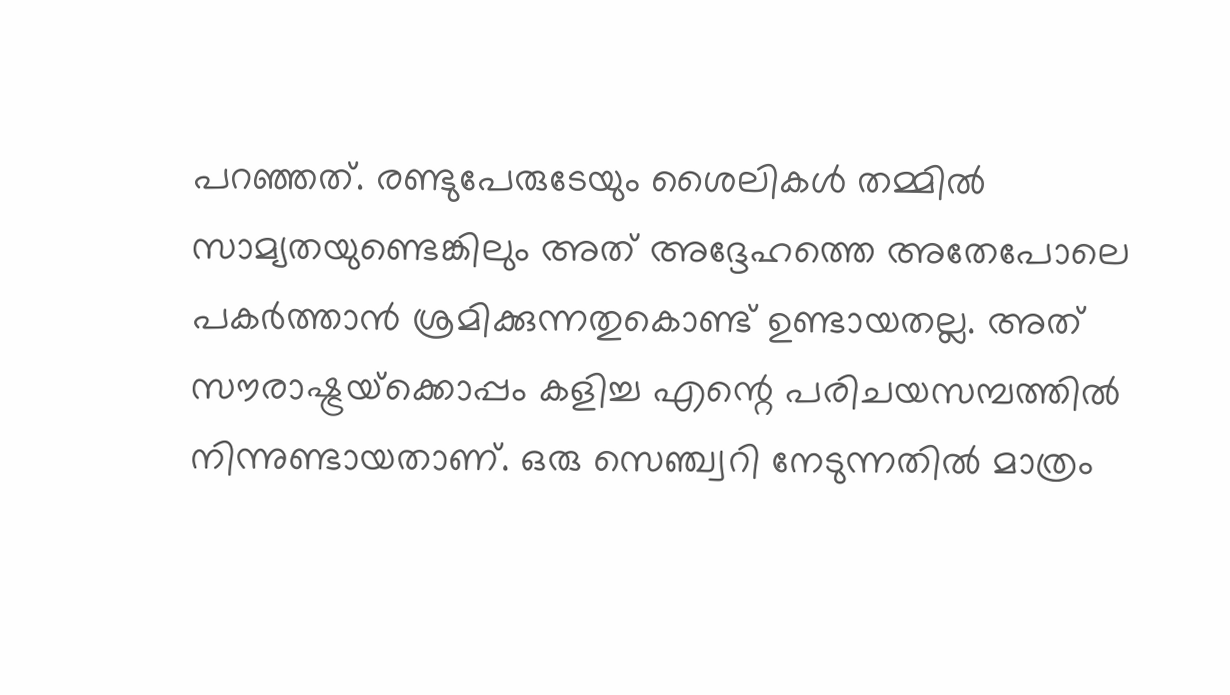പറഞ്ഞത്. രണ്ടുപേരുടേയും ശൈലികള്‍ തമ്മില്‍ സാമ്യതയുണ്ടെങ്കിലും അത് അദ്ദേഹത്തെ അതേപോലെ പകര്‍ത്താന്‍ ശ്രമിക്കുന്നതുകൊണ്ട് ഉണ്ടായതല്ല. അത് സൗരാഷ്ട്രയ്‌ക്കൊപ്പം കളിച്ച എന്റെ പരിചയസമ്പത്തില്‍ നിന്നുണ്ടായതാണ്. ഒരു സെഞ്ച്വറി നേടുന്നതില്‍ മാത്രം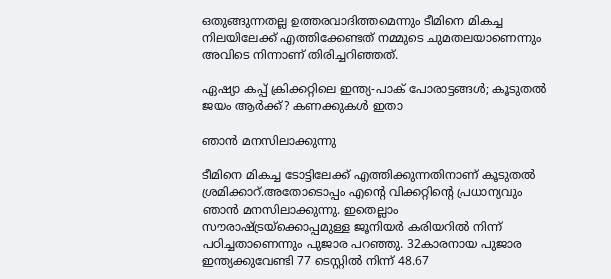ഒതുങ്ങുന്നതല്ല ഉത്തരവാദിത്തമെന്നും ടീമിനെ മികച്ച നിലയിലേക്ക് എത്തിക്കേണ്ടത് നമ്മുടെ ചുമതലയാണെന്നും അവിടെ നിന്നാണ് തിരിച്ചറിഞ്ഞത്.

ഏഷ്യാ കപ്പ് ക്രിക്കറ്റിലെ ഇന്ത്യ-പാക് പോരാട്ടങ്ങള്‍; കൂടുതല്‍ ജയം ആര്‍ക്ക്? കണക്കുകള്‍ ഇതാ

ഞാന്‍ മനസിലാക്കുന്നു

ടീമിനെ മികച്ച ടോട്ടിലേക്ക് എത്തിക്കുന്നതിനാണ് കൂടുതല്‍ ശ്രമിക്കാറ്.അതോടൊപ്പം എന്റെ വിക്കറ്റിന്റെ പ്രധാന്യവും ഞാന്‍ മനസിലാക്കുന്നു. ഇതെല്ലാം സൗരാഷ്ട്രയ്‌ക്കൊപ്പമുള്ള ജൂനിയര്‍ കരിയറില്‍ നിന്ന് പഠിച്ചതാണെന്നും പുജാര പറഞ്ഞു. 32കാരനായ പുജാര ഇന്ത്യക്കുവേണ്ടി 77 ടെസ്റ്റില്‍ നിന്ന് 48.67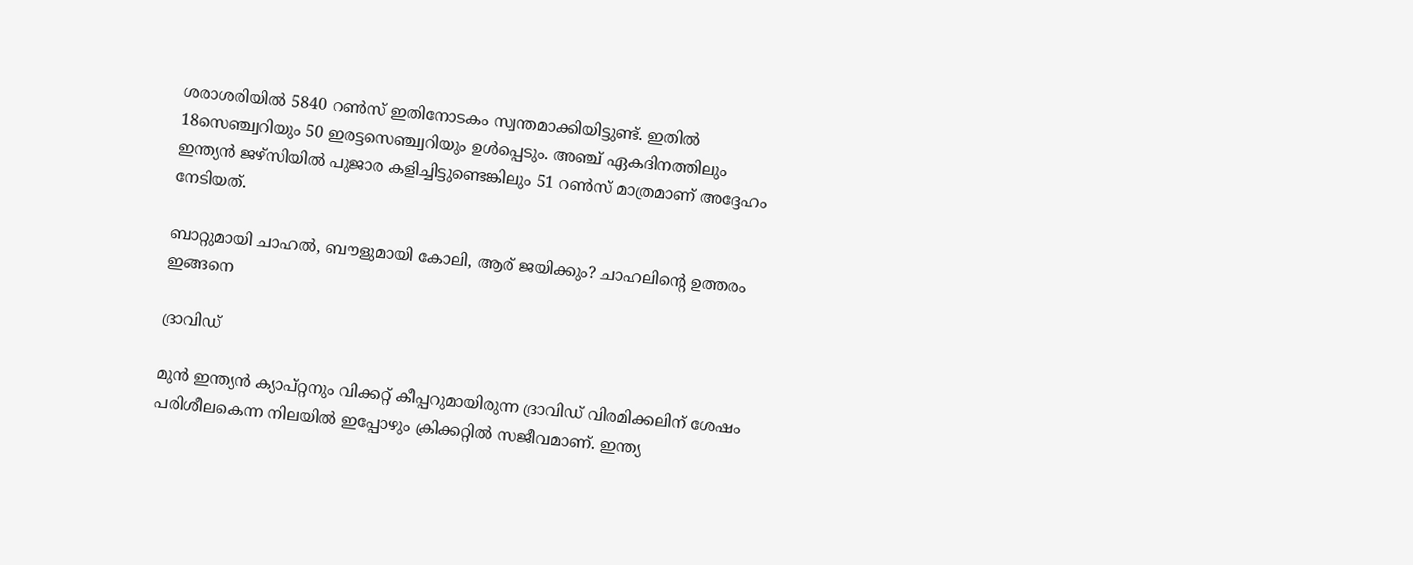ശരാശരിയില്‍ 5840 റണ്‍സ് ഇതിനോടകം സ്വന്തമാക്കിയിട്ടുണ്ട്. ഇതില്‍ 18സെഞ്ച്വറിയും 50 ഇരട്ടസെഞ്ച്വറിയും ഉള്‍പ്പെടും. അഞ്ച് ഏകദിനത്തിലും ഇന്ത്യന്‍ ജഴ്‌സിയില്‍ പുജാര കളിച്ചിട്ടുണ്ടെങ്കിലും 51 റണ്‍സ് മാത്രമാണ് അദ്ദേഹം നേടിയത്.

ബാറ്റുമായി ചാഹല്‍, ബൗളുമായി കോലി, ആര് ജയിക്കും? ചാഹലിന്റെ ഉത്തരം ഇങ്ങനെ

ദ്രാവിഡ്

മുന്‍ ഇന്ത്യന്‍ ക്യാപ്റ്റനും വിക്കറ്റ് കീപ്പറുമായിരുന്ന ദ്രാവിഡ് വിരമിക്കലിന് ശേഷം പരിശീലകെന്ന നിലയില്‍ ഇപ്പോഴും ക്രിക്കറ്റില്‍ സജീവമാണ്. ഇന്ത്യ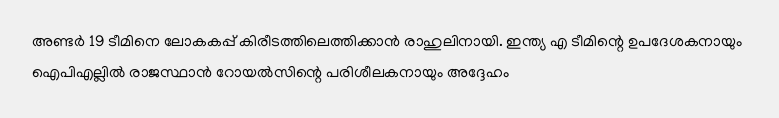അണ്ടര്‍ 19 ടീമിനെ ലോകകപ്പ് കിരീടത്തിലെത്തിക്കാന്‍ രാഹുലിനായി. ഇന്ത്യ എ ടീമിന്റെ ഉപദേശകനായും ഐപിഎല്ലില്‍ രാജസ്ഥാന്‍ റോയല്‍സിന്റെ പരിശീലകനായും അദ്ദേഹം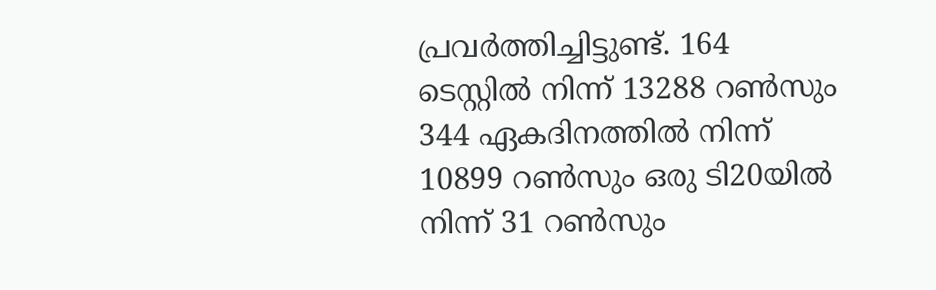പ്രവര്‍ത്തിച്ചിട്ടുണ്ട്. 164 ടെസ്റ്റില്‍ നിന്ന് 13288 റണ്‍സും 344 ഏകദിനത്തില്‍ നിന്ന് 10899 റണ്‍സും ഒരു ടി20യില്‍ നിന്ന് 31 റണ്‍സും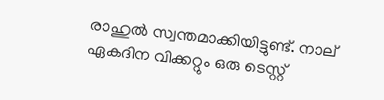രാഹുല്‍ സ്വന്തമാക്കിയിട്ടുണ്ട്. നാല് ഏകദിന വിക്കറ്റും ഒരു ടെസ്റ്റ്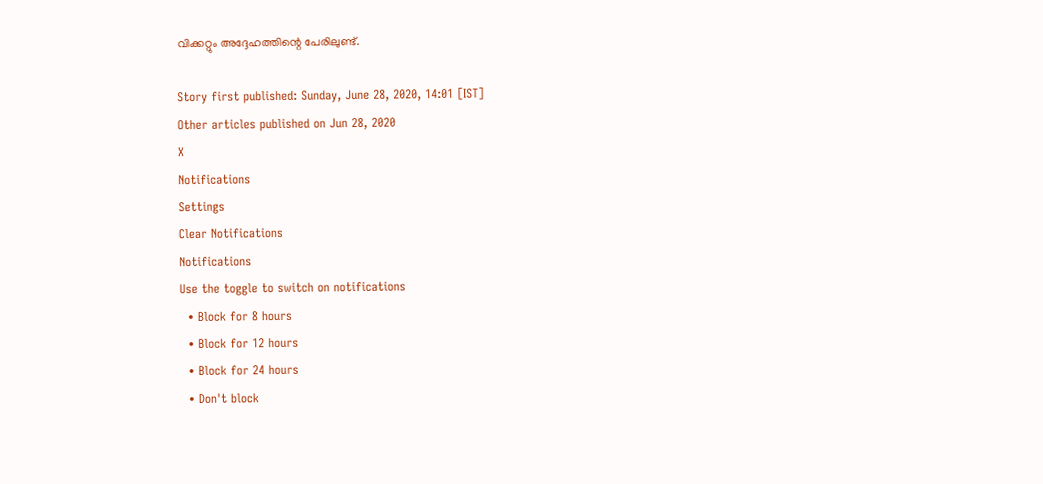വിക്കറ്റും അദ്ദേഹത്തിന്റെ പേരിലുണ്ട്.

Story first published: Sunday, June 28, 2020, 14:01 [IST]
Other articles published on Jun 28, 2020
X
Notifications
Settings
Clear Notifications
Notifications
Use the toggle to switch on notifications
  • Block for 8 hours
  • Block for 12 hours
  • Block for 24 hours
  • Don't block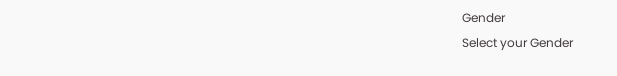Gender
Select your Gender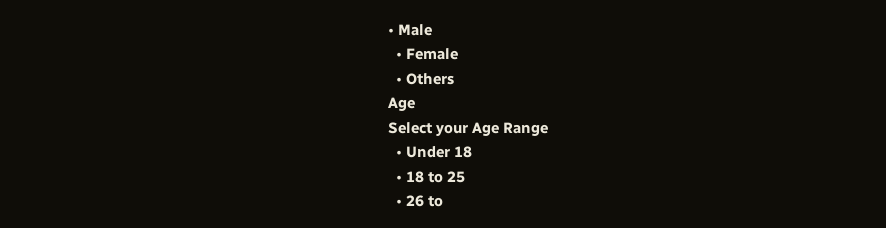• Male
  • Female
  • Others
Age
Select your Age Range
  • Under 18
  • 18 to 25
  • 26 to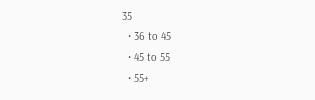35
  • 36 to 45
  • 45 to 55
  • 55+